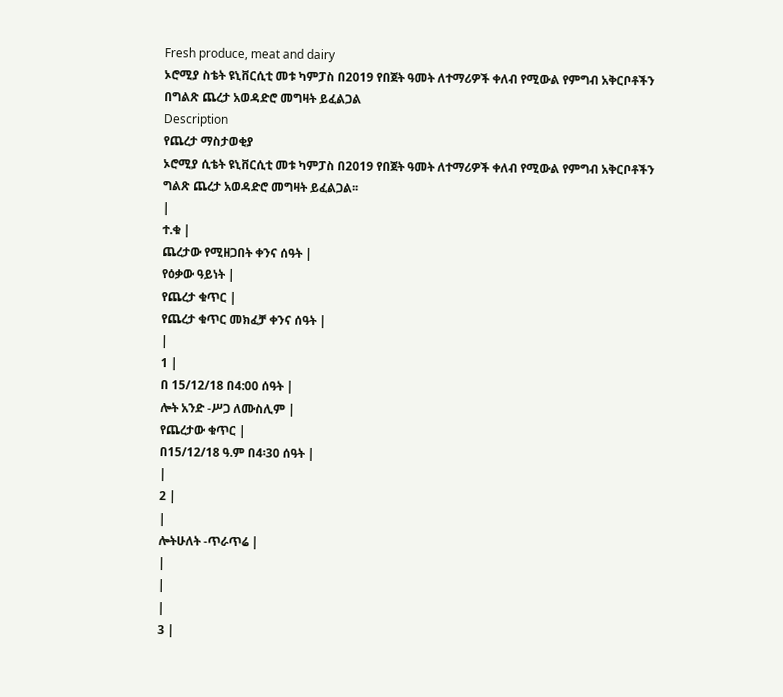Fresh produce, meat and dairy
ኦሮሚያ ስቴት ዩኒቨርሲቲ መቱ ካምፓስ በ2019 የበጀት ዓመት ለተማሪዎች ቀለብ የሚውል የምግብ አቅርቦቶችን በግልጽ ጨረታ አወዳድሮ መግዛት ይፈልጋል
Description
የጨረታ ማስታወቂያ
ኦሮሚያ ሲቴት ዩኒቨርሲቲ መቱ ካምፓስ በ2019 የበጀት ዓመት ለተማሪዎች ቀለብ የሚውል የምግብ አቅርቦቶችን ግልጽ ጨረታ አወዳድሮ መግዛት ይፈልጋል፡፡
|
ተ.ቁ |
ጨረታው የሚዘጋበት ቀንና ሰዓት |
የዕቃው ዓይነት |
የጨረታ ቁጥር |
የጨረታ ቁጥር መክፈቻ ቀንና ሰዓት |
|
1 |
በ 15/12/18 በ4:00 ሰዓት |
ሎት አንድ -ሥጋ ለሙስሊም |
የጨረታው ቁጥር |
በ15/12/18 ዓ.ም በ4፡30 ሰዓት |
|
2 |
|
ሎትሁለት -ጥራጥሬ |
|
|
|
3 |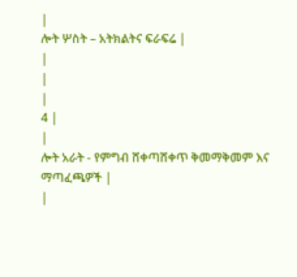|
ሎት ሦስት – አትክልትና ፍራፍሬ |
|
|
|
4 |
|
ሎት አራት - የምግብ ሸቀጣሸቀጥ ቅመማቅመም እና ማጣፈጫዎች |
|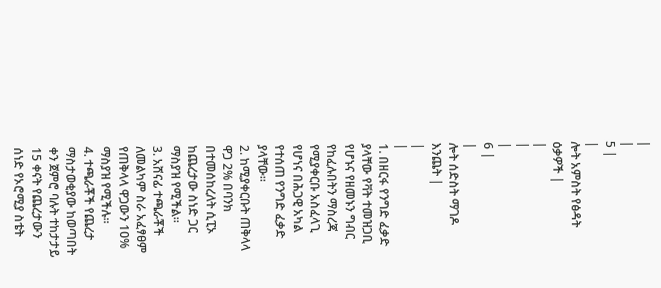|
|
5 |
|
ሎት አምስት የፅዳት ዕቃዎች |
|
|
|
6 |
|
ሎት ሰድስት ማገዶ እንጨት |
|
|
1. በዘርፋ የንግድ ፈቃድ ያላቸው የቫት ተመዝጋቢ የሆኑና የዘመኑን ግብር የከፈሉበትን ማስረጃ የሚያቀርቡ አስፈላጊ የሆነና በሕጋዊ አካል የተሰጠ የንግድ ፈቃድ ያላቸው።
2. ከሚያቀርቡት ጠቅላላ ዋጋ 2% በባንክ በተመሰከረለት ሲፒኦ ከጨረታው ስነድ ጋር ማስያዝ የሚችል።
3. አሸናፊ ተጫራቾች ለመልካም ስራ አፈፃፀም የጠቅላላ ዋጋውን 10% ማስያዝ የሚችሉ።
4. ተጫራቾች የጨረታ ማስታወቂያው ከወጣበት ቀን ጀምሮ ባሉት ተከታታይ 15 ቀናት የጨረታውን ሰነድ የኦሮሚያ ስቴት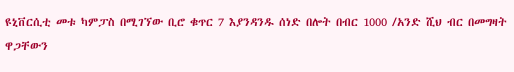ዩኒቨርሲቲ መቱ ካምፓስ በሚገኘው ቢሮ ቁጥር 7 እያንዳንዱ ሰነድ በሎት በብር 1000 /አንድ ሺህ ብር በመግዛት ዋጋቸውን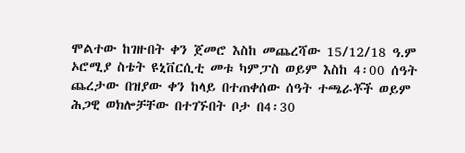ሞልተው ከገዙበት ቀን ጀመሮ እስከ መጨረሻው 15/12/18 ዓ.ም ኦሮሚያ ስቴት ዩኒቨርሲቲ መቱ ካምፓስ ወይም እስከ 4፡00 ሰዓት ጨረታው በዝያው ቀን ከላይ በተጠቀሰው ሰዓት ተጫራቾች ወይም ሕጋዊ ወክሎቻቸው በተገኙበት ቦታ በ4፡30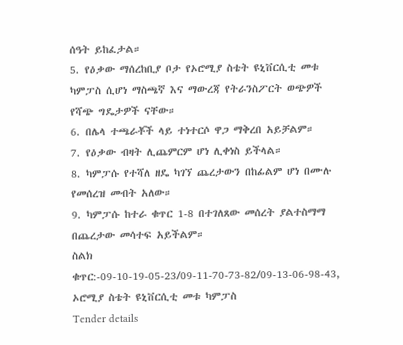ሰዓት ይከፈታል።
5. የዕቃው ማሰረከቢያ ቦታ የኦሮሚያ ስቴት ዩኒቨርሲቲ መቱ ካምፓስ ሲሆነ ማስጫኛ እና ማውረጃ የትራንስፖርት ወጭዎች የሻጭ ግዴታዎች ናቸው።
6. በሌላ ተጫራቾች ላይ ተነተርሶ ዋጋ ማቅረበ አይቻልም።
7. የዕቃው ብዛት ሊጨምርም ሆነ ሊቀነስ ይችላል።
8. ካምፓሱ የተሻለ ዘዴ ካገኘ ጨረታውን በከፊልም ሆነ በሙሉ የመሰረዝ መብት አለው።
9. ካምፓሱ ከተራ ቁጥር 1-8 በተገለጸው መሰረት ያልተስማማ በጨረታው መሳተፍ አይችልም።
ስልክ ቁጥር:-09-10-19-05-23/09-11-70-73-82/09-13-06-98-43,
ኦሮሚያ ስቴት ዩኒቨርሲቲ መቱ ካምፓስ
Tender details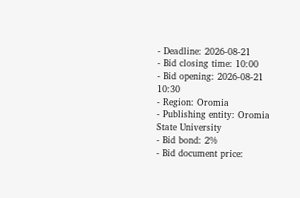- Deadline: 2026-08-21
- Bid closing time: 10:00
- Bid opening: 2026-08-21 10:30
- Region: Oromia
- Publishing entity: Oromia State University
- Bid bond: 2%
- Bid document price: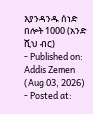እያንዳንዱ ሰነድ በሎት 1000 (አንድ ሺህ ብር)
- Published on: Addis Zemen (Aug 03, 2026)
- Posted at: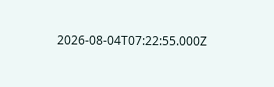2026-08-04T07:22:55.000Z